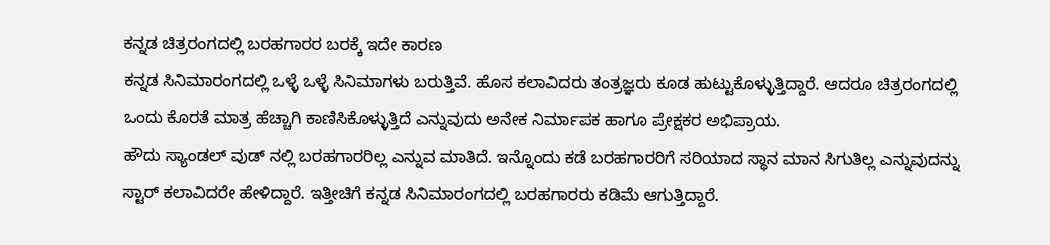ಕನ್ನಡ ಚಿತ್ರರಂಗದಲ್ಲಿ ಬರಹಗಾರರ ಬರಕ್ಕೆ ಇದೇ ಕಾರಣ
ಕನ್ನಡ ಸಿನಿಮಾರಂಗದಲ್ಲಿ ಒಳ್ಳೆ ಒಳ್ಳೆ ಸಿನಿಮಾಗಳು ಬರುತ್ತಿವೆ. ಹೊಸ ಕಲಾವಿದರು ತಂತ್ರಜ್ಞರು ಕೂಡ ಹುಟ್ಟುಕೊಳ್ಳುತ್ತಿದ್ದಾರೆ. ಆದರೂ ಚಿತ್ರರಂಗದಲ್ಲಿ ಒಂದು ಕೊರತೆ ಮಾತ್ರ ಹೆಚ್ಚಾಗಿ ಕಾಣಿಸಿಕೊಳ್ಳುತ್ತಿದೆ ಎನ್ನುವುದು ಅನೇಕ ನಿರ್ಮಾಪಕ ಹಾಗೂ ಪ್ರೇಕ್ಷಕರ ಅಭಿಪ್ರಾಯ.
ಹೌದು ಸ್ಯಾಂಡಲ್ ವುಡ್ ನಲ್ಲಿ ಬರಹಗಾರರಿಲ್ಲ ಎನ್ನುವ ಮಾತಿದೆ. ಇನ್ನೊಂದು ಕಡೆ ಬರಹಗಾರರಿಗೆ ಸರಿಯಾದ ಸ್ಥಾನ ಮಾನ ಸಿಗುತಿಲ್ಲ ಎನ್ನುವುದನ್ನು ಸ್ಟಾರ್ ಕಲಾವಿದರೇ ಹೇಳಿದ್ದಾರೆ. ಇತ್ತೀಚಿಗೆ ಕನ್ನಡ ಸಿನಿಮಾರಂಗದಲ್ಲಿ ಬರಹಗಾರರು ಕಡಿಮೆ ಆಗುತ್ತಿದ್ದಾರೆ.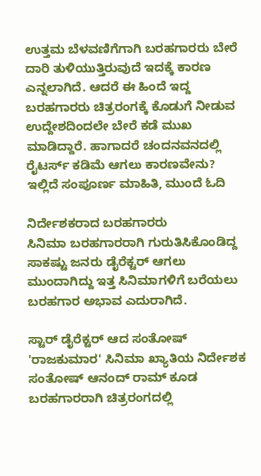ಉತ್ತಮ ಬೆಳವಣಿಗೆಗಾಗಿ ಬರಹಗಾರರು ಬೇರೆ ದಾರಿ ತುಳಿಯುತ್ತಿರುವುದೆ ಇದಕ್ಕೆ ಕಾರಣ ಎನ್ನಲಾಗಿದೆ. ಆದರೆ ಈ ಹಿಂದೆ ಇದ್ದ ಬರಹಗಾರರು ಚಿತ್ರರಂಗಕ್ಕೆ ಕೊಡುಗೆ ನೀಡುವ ಉದ್ದೇಶದಿಂದಲೇ ಬೇರೆ ಕಡೆ ಮುಖ ಮಾಡಿದ್ದಾರೆ. ಹಾಗಾದರೆ ಚಂದನವನದಲ್ಲಿ ರೈಟರ್ಸ್ ಕಡಿಮೆ ಆಗಲು ಕಾರಣವೇನು? ಇಲ್ಲಿದೆ ಸಂಪೂರ್ಣ ಮಾಹಿತಿ, ಮುಂದೆ ಓದಿ

ನಿರ್ದೇಶಕರಾದ ಬರಹಗಾರರು
ಸಿನಿಮಾ ಬರಹಗಾರರಾಗಿ ಗುರುತಿಸಿಕೊಂಡಿದ್ದ ಸಾಕಷ್ಟು ಜನರು ಡೈರೆಕ್ಟರ್ ಆಗಲು ಮುಂದಾಗಿದ್ದು ಇತ್ತ ಸಿನಿಮಾಗಳಿಗೆ ಬರೆಯಲು ಬರಹಗಾರ ಅಭಾವ ಎದುರಾಗಿದೆ.

ಸ್ಟಾರ್ ಡೈರೆಕ್ಟರ್ ಆದ ಸಂತೋಷ್
'ರಾಜಕುಮಾರ' ಸಿನಿಮಾ ಖ್ಯಾತಿಯ ನಿರ್ದೇಶಕ ಸಂತೋಷ್ ಆನಂದ್ ರಾಮ್ ಕೂಡ ಬರಹಗಾರರಾಗಿ ಚಿತ್ರರಂಗದಲ್ಲಿ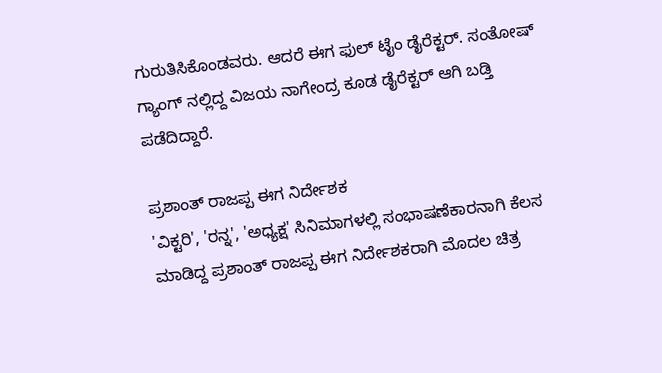ಗುರುತಿಸಿಕೊಂಡವರು. ಆದರೆ ಈಗ ಫುಲ್ ಟೈಂ ಡೈರೆಕ್ಟರ್. ಸಂತೋಷ್ ಗ್ಯಾಂಗ್ ನಲ್ಲಿದ್ದ ವಿಜಯ ನಾಗೇಂದ್ರ ಕೂಡ ಡೈರೆಕ್ಟರ್ ಆಗಿ ಬಡ್ತಿ ಪಡೆದಿದ್ದಾರೆ.

ಪ್ರಶಾಂತ್ ರಾಜಪ್ಪ ಈಗ ನಿರ್ದೇಶಕ
'ವಿಕ್ಟರಿ', 'ರನ್ನ', 'ಅಧ್ಯಕ್ಷ' ಸಿನಿಮಾಗಳಲ್ಲಿ ಸಂಭಾಷಣೆಕಾರನಾಗಿ ಕೆಲಸ ಮಾಡಿದ್ದ ಪ್ರಶಾಂತ್ ರಾಜಪ್ಪ ಈಗ ನಿರ್ದೇಶಕರಾಗಿ ಮೊದಲ ಚಿತ್ರ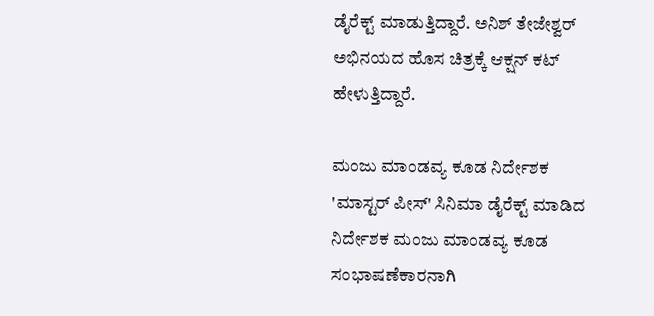ಡೈರೆಕ್ಟ್ ಮಾಡುತ್ತಿದ್ದಾರೆ. ಅನಿಶ್ ತೇಜೇಶ್ವರ್ ಅಭಿನಯದ ಹೊಸ ಚಿತ್ರಕ್ಕೆ ಆಕ್ಷನ್ ಕಟ್ ಹೇಳುತ್ತಿದ್ದಾರೆ.

ಮಂಜು ಮಾಂಡವ್ಯ ಕೂಡ ನಿರ್ದೇಶಕ
'ಮಾಸ್ಟರ್ ಪೀಸ್' ಸಿನಿಮಾ ಡೈರೆಕ್ಟ್ ಮಾಡಿದ ನಿರ್ದೇಶಕ ಮಂಜು ಮಾಂಡವ್ಯ ಕೂಡ ಸಂಭಾಷಣೆಕಾರನಾಗಿ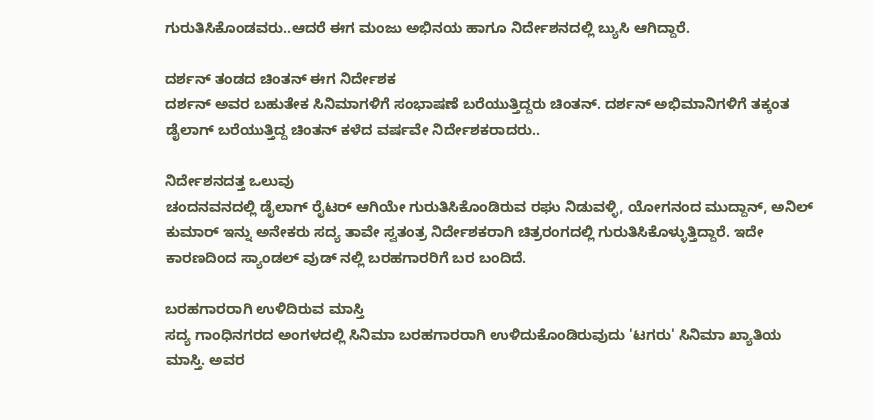ಗುರುತಿಸಿಕೊಂಡವರು..ಆದರೆ ಈಗ ಮಂಜು ಅಭಿನಯ ಹಾಗೂ ನಿರ್ದೇಶನದಲ್ಲಿ ಬ್ಯುಸಿ ಆಗಿದ್ದಾರೆ.

ದರ್ಶನ್ ತಂಡದ ಚಿಂತನ್ ಈಗ ನಿರ್ದೇಶಕ
ದರ್ಶನ್ ಅವರ ಬಹುತೇಕ ಸಿನಿಮಾಗಳಿಗೆ ಸಂಭಾಷಣೆ ಬರೆಯುತ್ತಿದ್ದರು ಚಿಂತನ್. ದರ್ಶನ್ ಅಭಿಮಾನಿಗಳಿಗೆ ತಕ್ಕಂತ ಡೈಲಾಗ್ ಬರೆಯುತ್ತಿದ್ದ ಚಿಂತನ್ ಕಳೆದ ವರ್ಷವೇ ನಿರ್ದೇಶಕರಾದರು..

ನಿರ್ದೇಶನದತ್ತ ಒಲುವು
ಚಂದನವನದಲ್ಲಿ ಡೈಲಾಗ್ ರೈಟರ್ ಆಗಿಯೇ ಗುರುತಿಸಿಕೊಂಡಿರುವ ರಘು ನಿಡುವಳ್ಳಿ, ಯೋಗನಂದ ಮುದ್ದಾನ್, ಅನಿಲ್ ಕುಮಾರ್ ಇನ್ನು ಅನೇಕರು ಸದ್ಯ ತಾವೇ ಸ್ವತಂತ್ರ ನಿರ್ದೇಶಕರಾಗಿ ಚಿತ್ರರಂಗದಲ್ಲಿ ಗುರುತಿಸಿಕೊಳ್ಳುತ್ತಿದ್ದಾರೆ. ಇದೇ ಕಾರಣದಿಂದ ಸ್ಯಾಂಡಲ್ ವುಡ್ ನಲ್ಲಿ ಬರಹಗಾರರಿಗೆ ಬರ ಬಂದಿದೆ.

ಬರಹಗಾರರಾಗಿ ಉಳಿದಿರುವ ಮಾಸ್ತಿ
ಸದ್ಯ ಗಾಂಧಿನಗರದ ಅಂಗಳದಲ್ಲಿ ಸಿನಿಮಾ ಬರಹಗಾರರಾಗಿ ಉಳಿದುಕೊಂಡಿರುವುದು 'ಟಗರು' ಸಿನಿಮಾ ಖ್ಯಾತಿಯ ಮಾಸ್ತಿ. ಅವರ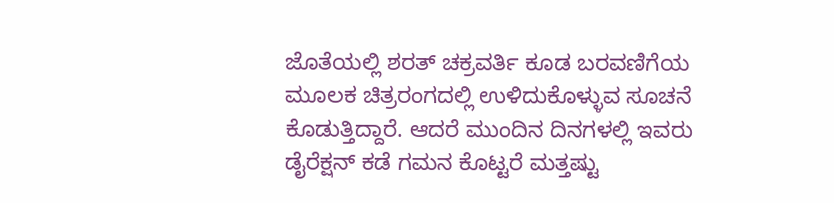ಜೊತೆಯಲ್ಲಿ ಶರತ್ ಚಕ್ರವರ್ತಿ ಕೂಡ ಬರವಣಿಗೆಯ ಮೂಲಕ ಚಿತ್ರರಂಗದಲ್ಲಿ ಉಳಿದುಕೊಳ್ಳುವ ಸೂಚನೆ ಕೊಡುತ್ತಿದ್ದಾರೆ. ಆದರೆ ಮುಂದಿನ ದಿನಗಳಲ್ಲಿ ಇವರು ಡೈರೆಕ್ಷನ್ ಕಡೆ ಗಮನ ಕೊಟ್ಟರೆ ಮತ್ತಷ್ಟು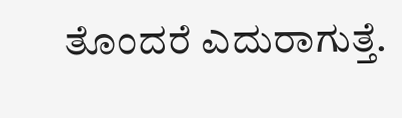ತೊಂದರೆ ಎದುರಾಗುತ್ತೆ.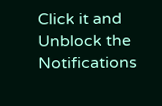Click it and Unblock the Notifications